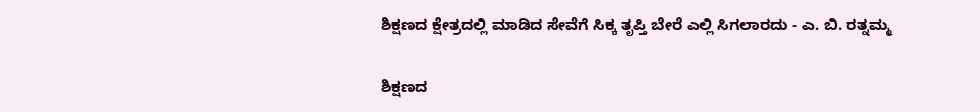ಶಿಕ್ಷಣದ ಕ್ಷೇತ್ರದಲ್ಲಿ ಮಾಡಿದ ಸೇವೆಗೆ ಸಿಕ್ಕ ತೃಪ್ತಿ ಬೇರೆ ಎಲ್ಲಿ ಸಿಗಲಾರದು - ಎ. ಬಿ. ರತ್ನಮ್ಮ

ಶಿಕ್ಷಣದ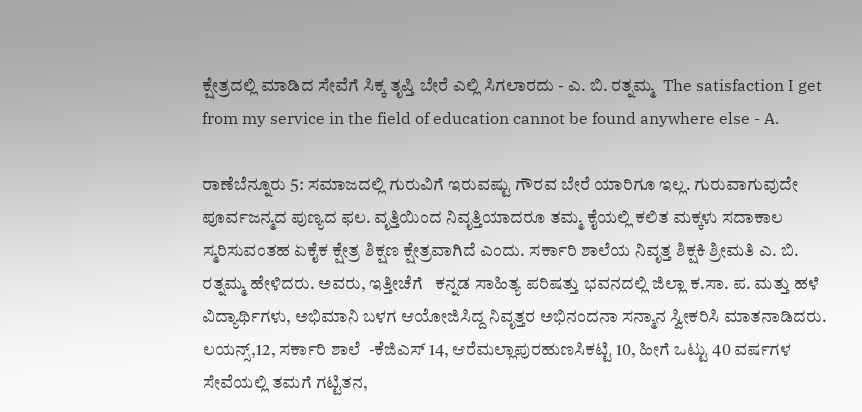ಕ್ಷೇತ್ರದಲ್ಲಿ ಮಾಡಿದ ಸೇವೆಗೆ ಸಿಕ್ಕ ತೃಪ್ತಿ ಬೇರೆ ಎಲ್ಲಿ ಸಿಗಲಾರದು - ಎ. ಬಿ. ರತ್ನಮ್ಮ  The satisfaction I get from my service in the field of education cannot be found anywhere else - A.

ರಾಣೆಬೆನ್ನೂರು 5: ಸಮಾಜದಲ್ಲಿ ಗುರುವಿಗೆ ಇರುವಷ್ಟು ಗೌರವ ಬೇರೆ ಯಾರಿಗೂ ಇಲ್ಲ. ಗುರುವಾಗುವುದೇ ಪೂರ್ವಜನ್ಮದ ಪುಣ್ಯದ ಫಲ. ವೃತ್ತಿಯಿಂದ ನಿವೃತ್ತಿಯಾದರೂ ತಮ್ಮ ಕೈಯಲ್ಲಿ ಕಲಿತ ಮಕ್ಕಳು ಸದಾಕಾಲ ಸ್ಮರಿಸುವಂತಹ ಏಕೈಕ ಕ್ಷೇತ್ರ ಶಿಕ್ಷಣ ಕ್ಷೇತ್ರವಾಗಿದೆ ಎಂದು. ಸರ್ಕಾರಿ ಶಾಲೆಯ ನಿವೃತ್ತ ಶಿಕ್ಷಕಿ ಶ್ರೀಮತಿ ಎ. ಬಿ. ರತ್ನಮ್ಮ ಹೇಳಿದರು. ಅವರು, ಇತ್ತೀಚೆಗೆ   ಕನ್ನಡ ಸಾಹಿತ್ಯ ಪರಿಷತ್ತು ಭವನದಲ್ಲಿ ಜಿಲ್ಲಾ ಕ.ಸಾ. ಪ. ಮತ್ತು ಹಳೆ ವಿದ್ಯಾರ್ಥಿಗಳು, ಅಭಿಮಾನಿ ಬಳಗ ಆಯೋಜಿಸಿದ್ದ ನಿವೃತ್ತರ ಅಭಿನಂದನಾ ಸನ್ಮಾನ ಸ್ವೀಕರಿಸಿ ಮಾತನಾಡಿದರು. ಲಯನ್ಸ್‌,12, ಸರ್ಕಾರಿ ಶಾಲೆ  -ಕೆಜಿಎಸ್ 14, ಆರೆಮಲ್ಲಾಪುರಹುಣಸಿಕಟ್ಟಿ 10, ಹೀಗೆ ಒಟ್ಟು 40 ವರ್ಷಗಳ ಸೇವೆಯಲ್ಲಿ ತಮಗೆ ಗಟ್ಟಿತನ,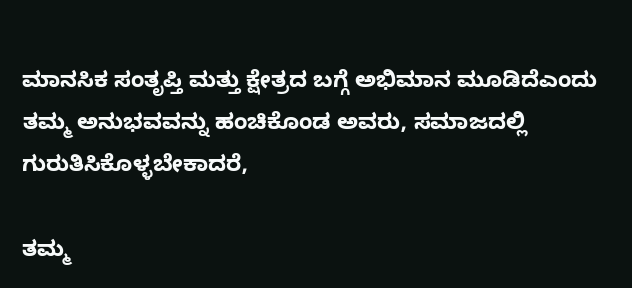ಮಾನಸಿಕ ಸಂತೃಪ್ತಿ ಮತ್ತು ಕ್ಷೇತ್ರದ ಬಗ್ಗೆ ಅಭಿಮಾನ ಮೂಡಿದೆಎಂದು ತಮ್ಮ ಅನುಭವವನ್ನು ಹಂಚಿಕೊಂಡ ಅವರು, ಸಮಾಜದಲ್ಲಿ ಗುರುತಿಸಿಕೊಳ್ಳಬೇಕಾದರೆ,

ತಮ್ಮ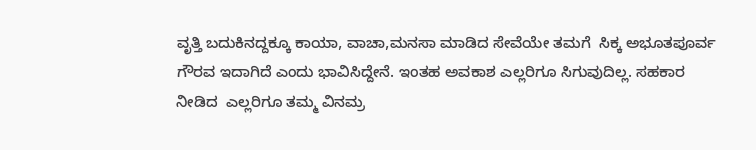ವೃತ್ತಿ ಬದುಕಿನದ್ದಕ್ಕೂ ಕಾಯಾ, ವಾಚಾ,ಮನಸಾ ಮಾಡಿದ ಸೇವೆಯೇ ತಮಗೆ  ಸಿಕ್ಕ ಅಭೂತಪೂರ್ವ  ಗೌರವ ಇದಾಗಿದೆ ಎಂದು ಭಾವಿಸಿದ್ದೇನೆ. ಇಂತಹ ಅವಕಾಶ ಎಲ್ಲರಿಗೂ ಸಿಗುವುದಿಲ್ಲ. ಸಹಕಾರ ನೀಡಿದ  ಎಲ್ಲರಿಗೂ ತಮ್ಮ ವಿನಮ್ರ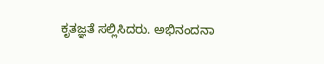ಕೃತಜ್ಞತೆ ಸಲ್ಲಿಸಿದರು. ಅಭಿನಂದನಾ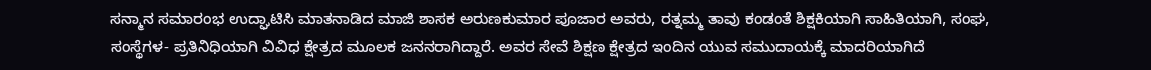ಸನ್ಮಾನ ಸಮಾರಂಭ ಉದ್ಘಾಟಿಸಿ ಮಾತನಾಡಿದ ಮಾಜಿ ಶಾಸಕ ಅರುಣಕುಮಾರ ಪೂಜಾರ ಅವರು, ರತ್ನಮ್ಮ ತಾವು ಕಂಡಂತೆ ಶಿಕ್ಷಕಿಯಾಗಿ ಸಾಹಿತಿಯಾಗಿ, ಸಂಘ, ಸಂಸ್ಥೆಗಳ- ಪ್ರತಿನಿಧಿಯಾಗಿ ವಿವಿಧ ಕ್ಷೇತ್ರದ ಮೂಲಕ ಜನನರಾಗಿದ್ದಾರೆ. ಅವರ ಸೇವೆ ಶಿಕ್ಷಣ ಕ್ಷೇತ್ರದ ಇಂದಿನ ಯುವ ಸಮುದಾಯಕ್ಕೆ ಮಾದರಿಯಾಗಿದೆ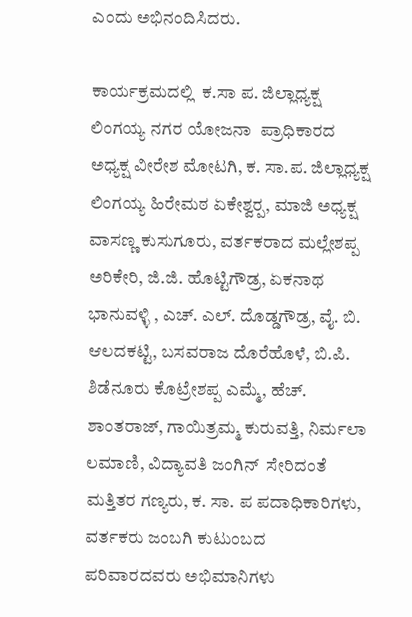ಎಂದು ಅಭಿನಂದಿಸಿದರು.

ಕಾರ್ಯಕ್ರಮದಲ್ಲಿ  ಕ.ಸಾ ಪ. ಜಿಲ್ಲಾಧ್ಯಕ್ಷ ಲಿಂಗಯ್ಯ ನಗರ ಯೋಜನಾ  ಪ್ರಾಧಿಕಾರದ ಅಧ್ಯಕ್ಷ ವೀರೇಶ ಮೋಟಗಿ, ಕ. ಸಾ.ಪ. ಜಿಲ್ಲಾಧ್ಯಕ್ಷ ಲಿಂಗಯ್ಯ ಹಿರೇಮಠ ಏಕೇಶ್ವರ‍್ಪ, ಮಾಜಿ ಅಧ್ಯಕ್ಷ ವಾಸಣ್ಣ ಕುಸುಗೂರು, ವರ್ತಕರಾದ ಮಲ್ಲೇಶಪ್ಪ ಅರಿಕೇರಿ, ಜಿ.ಜಿ. ಹೊಟ್ಟಿಗೌಡ್ರ, ಏಕನಾಥ ಭಾನುವಳ್ಳಿ , ಎಚ್‌. ಎಲ್‌. ದೊಡ್ಡಗೌಡ್ರ, ವೈ. ಬಿ. ಆಲದಕಟ್ಟಿ, ಬಸವರಾಜ ದೊರೆಹೊಳೆ, ಬಿ.ಪಿ.  ಶಿಡೆನೂರು ಕೊಟ್ರೇಶಪ್ಪ ಎಮ್ಮೆ, ಹೆಚ್‌. ಶಾಂತರಾಜ್, ಗಾಯಿತ್ರಮ್ಮ ಕುರುವತ್ತಿ, ನಿರ್ಮಲಾ ಲಮಾಣಿ, ವಿದ್ಯಾವತಿ ಜಂಗಿನ್  ಸೇರಿದಂತೆ ಮತ್ತಿತರ ಗಣ್ಯರು, ಕ. ಸಾ. ಪ ಪದಾಧಿಕಾರಿಗಳು, ವರ್ತಕರು ಜಂಬಗಿ ಕುಟುಂಬದ ಪರಿವಾರದವರು ಅಭಿಮಾನಿಗಳು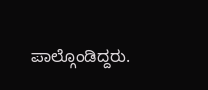ಪಾಲ್ಗೊಂಡಿದ್ದರು.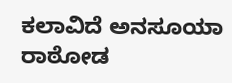ಕಲಾವಿದೆ ಅನಸೂಯಾ ರಾಠೋಡ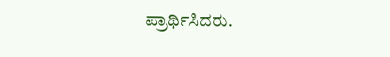ಪ್ರಾರ್ಥಿಸಿದರು.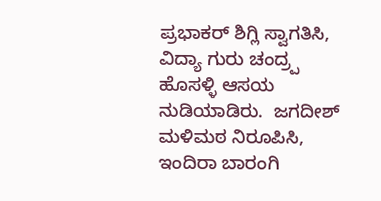ಪ್ರಭಾಕರ್ ಶಿಗ್ಲಿ ಸ್ವಾಗತಿಸಿ, ವಿದ್ಯಾ ಗುರು ಚಂದ್ರ‍್ಪ ಹೊಸಳ್ಳಿ ಆಸಯ ನುಡಿಯಾಡಿರು.  ಜಗದೀಶ್ ಮಳಿಮಠ ನಿರೂಪಿಸಿ, ಇಂದಿರಾ ಬಾರಂಗಿ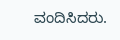ವಂದಿಸಿದರು.